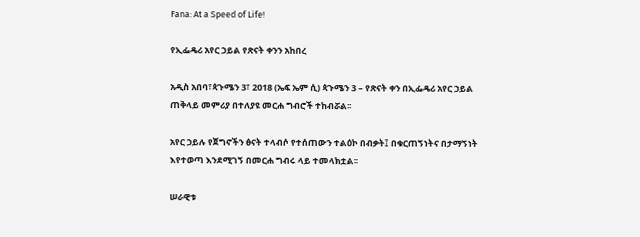Fana: At a Speed of Life!

የኢፌዴሪ አየር ኃይል የጽናት ቀንን አከበረ

አዲስ አበባ፣ጳጉሜን 3፣ 2018 (ኤፍ ኤም ሲ) ጳጉሜን 3 – የጽናት ቀን በኢፌዴሪ አየር ኃይል ጠቅላይ መምሪያ በተለያዩ መርሐ ግብሮች ተከብሯል፡፡

አየር ኃይሉ የጀግኖችን ፅናት ተላብሶ የተሰጠውን ተልዕኮ በብቃት፤ በቁርጠኝነትና በታማኝነት እየተወጣ እንደሚገኝ በመርሐ ግብሩ ላይ ተመላክቷል፡፡

ሠራዊቱ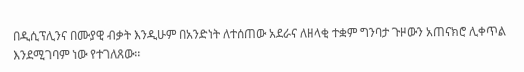በዲሲፕሊንና በሙያዊ ብቃት እንዲሁም በአንድነት ለተሰጠው አደራና ለዘላቂ ተቋም ግንባታ ጉዞውን አጠናክሮ ሊቀጥል እንደሚገባም ነው የተገለጸው፡፡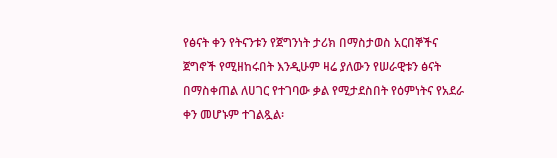የፅናት ቀን የትናንቱን የጀግንነት ታሪክ በማስታወስ አርበኞችና ጀግኖች የሚዘከሩበት እንዲሁም ዛሬ ያለውን የሠራዊቱን ፅናት በማስቀጠል ለሀገር የተገባው ቃል የሚታደስበት የዕምነትና የአደራ ቀን መሆኑም ተገልጿል፡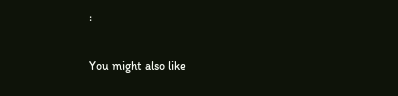፡

You might also like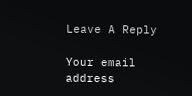Leave A Reply

Your email address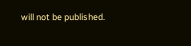will not be published.